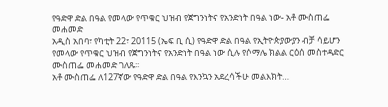የዓድዋ ድል በዓል የመላው የጥቁር ህዝብ የጀግንነትና የአንድነት በዓል ነው- አቶ ሙስጠፌ መሐመድ
አዲስ አበባ፣ የካቲት 22፣ 20115 (ኤፍ ቢ ሲ) የዓድዋ ድል በዓል የኢትዮጵያውያን ብቻ ሳይሆን የመላው የጥቁር ህዝብ የጀግንነትና የአንድነት በዓል ነው ሲሉ የሶማሌ ክልል ርዕሰ መስተዳድር ሙስጠፌ መሐመድ ገለጹ፡፡
አቶ ሙስጠፌ ለ127ኛው የዓድዋ ድል በዓል የእንኳን አደረሳችሁ መልእክት…